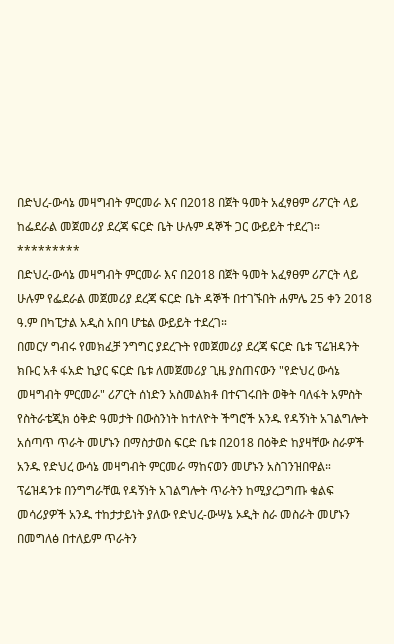በድህረ-ውሳኔ መዛግብት ምርመራ እና በ2018 በጀት ዓመት አፈፃፀም ሪፖርት ላይ ከፌደራል መጀመሪያ ደረጃ ፍርድ ቤት ሁሉም ዳኞች ጋር ውይይት ተደረገ።
*********
በድህረ-ውሳኔ መዛግብት ምርመራ እና በ2018 በጀት ዓመት አፈፃፀም ሪፖርት ላይ ሁሉም የፌደራል መጀመሪያ ደረጃ ፍርድ ቤት ዳኞች በተገኙበት ሐምሌ 25 ቀን 2018 ዓ.ም በካፒታል አዲስ አበባ ሆቴል ውይይት ተደረገ።
በመርሃ ግብሩ የመክፈቻ ንግግር ያደረጉት የመጀመሪያ ደረጃ ፍርድ ቤቱ ፕሬዝዳንት ክቡር አቶ ፋአድ ኪያር ፍርድ ቤቱ ለመጀመሪያ ጊዜ ያስጠናውን "የድህረ ውሳኔ መዛግብት ምርመራ" ሪፖርት ሰነድን አስመልክቶ በተናገሩበት ወቅት ባለፋት አምስት የስትራቴጂክ ዕቅድ ዓመታት በውስንነት ከተለዮት ችግሮች አንዱ የዳኝነት አገልግሎት አሰጣጥ ጥራት መሆኑን በማስታወስ ፍርድ ቤቱ በ2018 በዕቅድ ከያዛቸው ስራዎች አንዱ የድህረ ውሳኔ መዛግብት ምርመራ ማከናወን መሆኑን አስገንዝበዋል።
ፕሬዝዳንቱ በንግግራቸዉ የዳኝነት አገልግሎት ጥራትን ከሚያረጋግጡ ቁልፍ መሳሪያዎች አንዱ ተከታታይነት ያለው የድህረ-ውሣኔ ኦዲት ስራ መስራት መሆኑን በመግለፅ በተለይም ጥራትን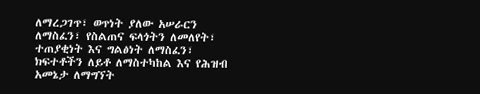ለማረጋገጥ፣ ወጥነት ያለው አሠራርን ለማስፈን፣ የስልጠና ፍላጎትን ለመለየት፣ ተጠያቂነት እና ግልፅነት ለማስፈን፣ ክፍተቶችን ለይቶ ለማስተካከል እና የሕዝብ አመኔታ ለማግኘት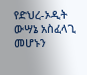የድህረ-ኦዲት ውሣኔ አስፈላጊ መሆኑን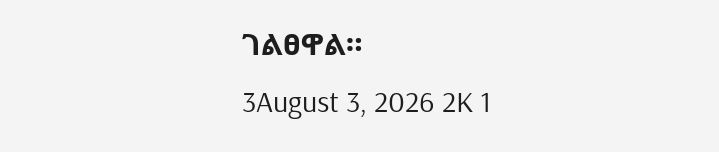ገልፀዋል።
3August 3, 2026 2K 1